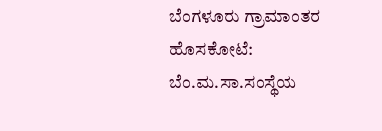ಬೆಂಗಳೂರು ಗ್ರಾಮಾಂತರ ಹೊಸಕೋಟೆ: ಬೆಂ.ಮ.ಸಾ.ಸಂಸ್ಥೆಯ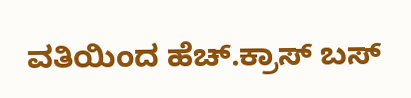ವತಿಯಿಂದ ಹೆಚ್.ಕ್ರಾಸ್ ಬಸ್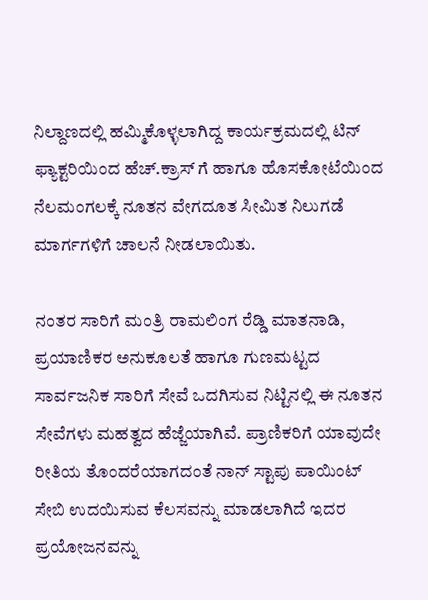ನಿಲ್ದಾಣದಲ್ಲಿ ಹಮ್ಮಿಕೊಳ್ಳಲಾಗಿದ್ದ ಕಾರ್ಯಕ್ರಮದಲ್ಲಿ ಟಿನ್ ಫ್ಯಾಕ್ಟರಿಯಿಂದ ಹೆಚ್.ಕ್ರಾಸ್ ಗೆ ಹಾಗೂ ಹೊಸಕೋಟೆಯಿಂದ ನೆಲಮಂಗಲಕ್ಕೆ ನೂತನ ವೇಗದೂತ ಸೀಮಿತ ನಿಲುಗಡೆ ಮಾರ್ಗಗಳಿಗೆ ಚಾಲನೆ ನೀಡಲಾಯಿತು.

ನಂತರ ಸಾರಿಗೆ ಮಂತ್ರಿ ರಾಮಲಿಂಗ ರೆಡ್ಡಿ ಮಾತನಾಡಿ, ಪ್ರಯಾಣಿಕರ ಅನುಕೂಲತೆ ಹಾಗೂ ಗುಣಮಟ್ಟದ ಸಾರ್ವಜನಿಕ ಸಾರಿಗೆ ಸೇವೆ ಒದಗಿಸುವ ನಿಟ್ಟಿನಲ್ಲಿ ಈ ನೂತನ ಸೇವೆಗಳು ಮಹತ್ವದ ಹೆಜ್ಜೆಯಾಗಿವೆ. ಪ್ರಾಣಿಕರಿಗೆ ಯಾವುದೇ ರೀತಿಯ ತೊಂದರೆಯಾಗದಂತೆ ನಾನ್ ಸ್ಟಾಪು ಪಾಯಿಂಟ್ ಸೇಬಿ ಉದಯಿಸುವ ಕೆಲಸವನ್ನು ಮಾಡಲಾಗಿದೆ ಇದರ ಪ್ರಯೋಜನವನ್ನು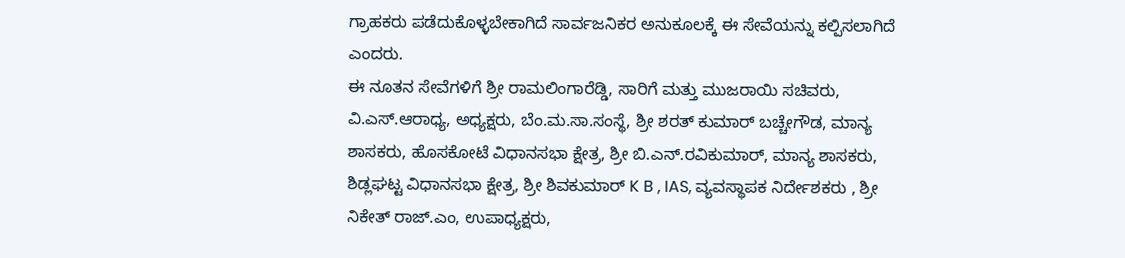ಗ್ರಾಹಕರು ಪಡೆದುಕೊಳ್ಳಬೇಕಾಗಿದೆ ಸಾರ್ವಜನಿಕರ ಅನುಕೂಲಕ್ಕೆ ಈ ಸೇವೆಯನ್ನು ಕಲ್ಪಿಸಲಾಗಿದೆ ಎಂದರು.
ಈ ನೂತನ ಸೇವೆಗಳಿಗೆ ಶ್ರೀ ರಾಮಲಿಂಗಾರೆಡ್ಡಿ, ಸಾರಿಗೆ ಮತ್ತು ಮುಜರಾಯಿ ಸಚಿವರು, ವಿ.ಎಸ್.ಆರಾಧ್ಯ, ಅಧ್ಯಕ್ಷರು, ಬೆಂ.ಮ.ಸಾ.ಸಂಸ್ಥೆ, ಶ್ರೀ ಶರತ್ ಕುಮಾರ್ ಬಚ್ಚೇಗೌಡ, ಮಾನ್ಯ ಶಾಸಕರು, ಹೊಸಕೋಟೆ ವಿಧಾನಸಭಾ ಕ್ಷೇತ್ರ, ಶ್ರೀ ಬಿ.ಎನ್.ರವಿಕುಮಾರ್, ಮಾನ್ಯ ಶಾಸಕರು, ಶಿಡ್ಲಘಟ್ಟ ವಿಧಾನಸಭಾ ಕ್ಷೇತ್ರ, ಶ್ರೀ ಶಿವಕುಮಾರ್ K B , IAS, ವ್ಯವಸ್ಥಾಪಕ ನಿರ್ದೇಶಕರು , ಶ್ರೀ ನಿಕೇತ್ ರಾಜ್.ಎಂ, ಉಪಾಧ್ಯಕ್ಷರು,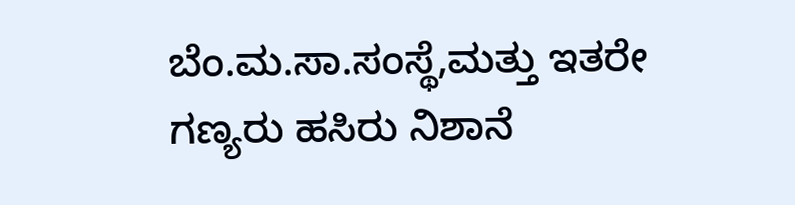ಬೆಂ.ಮ.ಸಾ.ಸಂಸ್ಥೆ,ಮತ್ತು ಇತರೇ ಗಣ್ಯರು ಹಸಿರು ನಿಶಾನೆ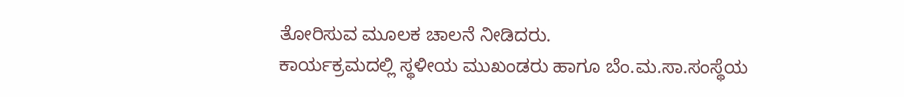ತೋರಿಸುವ ಮೂಲಕ ಚಾಲನೆ ನೀಡಿದರು.
ಕಾರ್ಯಕ್ರಮದಲ್ಲಿ ಸ್ಥಳೀಯ ಮುಖಂಡರು ಹಾಗೂ ಬೆಂ.ಮ.ಸಾ.ಸಂಸ್ಥೆಯ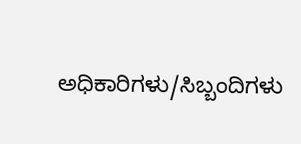ಅಧಿಕಾರಿಗಳು/ಸಿಬ್ಬಂದಿಗಳು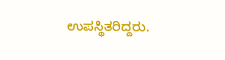ಉಪಸ್ಥಿತರಿದ್ದರು.